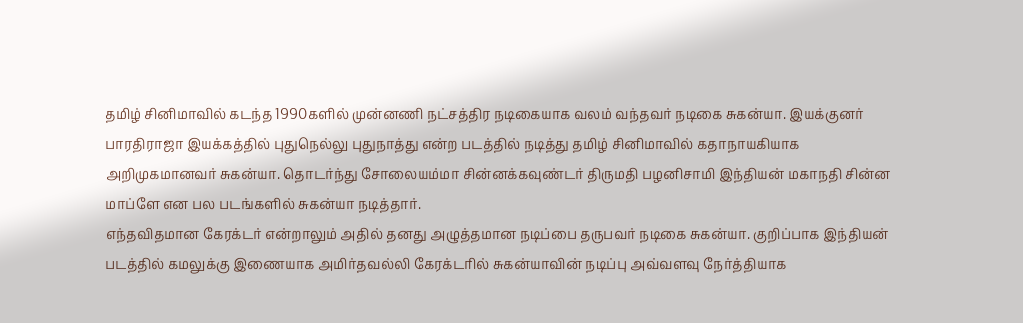தமிழ் சினிமாவில் கடந்த 1990களில் முன்னணி நட்சத்திர நடிகையாக வலம் வந்தவர் நடிகை சுகன்யா. இயக்குனர் பாரதிராஜா இயக்கத்தில் புதுநெல்லு புதுநாத்து என்ற படத்தில் நடித்து தமிழ் சினிமாவில் கதாநாயகியாக அறிமுகமானவர் சுகன்யா. தொடர்ந்து சோலையம்மா சின்னக்கவுண்டர் திருமதி பழனிசாமி இந்தியன் மகாநதி சின்ன மாப்ளே என பல படங்களில் சுகன்யா நடித்தார்.
எந்தவிதமான கேரக்டர் என்றாலும் அதில் தனது அழுத்தமான நடிப்பை தருபவர் நடிகை சுகன்யா. குறிப்பாக இந்தியன் படத்தில் கமலுக்கு இணையாக அமிர்தவல்லி கேரக்டரில் சுகன்யாவின் நடிப்பு அவ்வளவு நேர்த்தியாக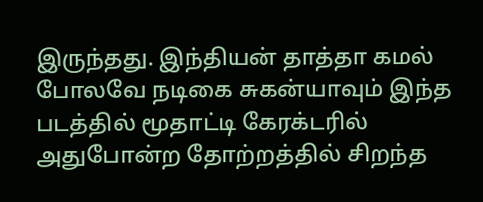இருந்தது. இந்தியன் தாத்தா கமல் போலவே நடிகை சுகன்யாவும் இந்த படத்தில் மூதாட்டி கேரக்டரில் அதுபோன்ற தோற்றத்தில் சிறந்த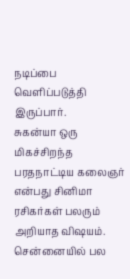நடிப்பை வெளிப்படுத்தி இருப்பார்.
சுகன்யா ஒரு மிகச்சிறந்த பரதநாட்டிய கலைஞர் என்பது சினிமா ரசிகர்கள் பலரும் அறியாத விஷயம். சென்னையில் பல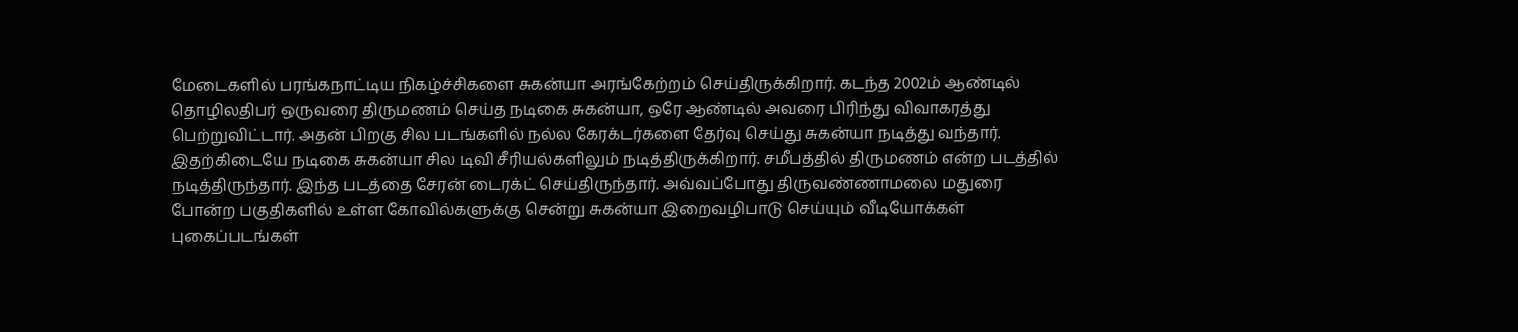மேடைகளில் பரங்கநாட்டிய நிகழ்ச்சிகளை சுகன்யா அரங்கேற்றம் செய்திருக்கிறார். கடந்த 2002ம் ஆண்டில் தொழிலதிபர் ஒருவரை திருமணம் செய்த நடிகை சுகன்யா, ஒரே ஆண்டில் அவரை பிரிந்து விவாகரத்து பெற்றுவிட்டார். அதன் பிறகு சில படங்களில் நல்ல கேரக்டர்களை தேர்வு செய்து சுகன்யா நடித்து வந்தார்.
இதற்கிடையே நடிகை சுகன்யா சில டிவி சீரியல்களிலும் நடித்திருக்கிறார். சமீபத்தில் திருமணம் என்ற படத்தில் நடித்திருந்தார். இந்த படத்தை சேரன் டைரக்ட் செய்திருந்தார். அவ்வப்போது திருவண்ணாமலை மதுரை போன்ற பகுதிகளில் உள்ள கோவில்களுக்கு சென்று சுகன்யா இறைவழிபாடு செய்யும் வீடியோக்கள் புகைப்படங்கள்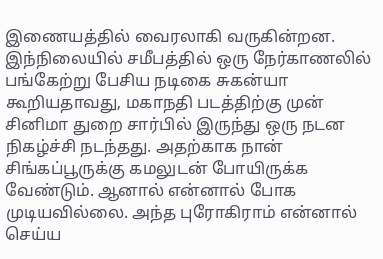இணையத்தில் வைரலாகி வருகின்றன.
இந்நிலையில் சமீபத்தில் ஒரு நேர்காணலில் பங்கேற்று பேசிய நடிகை சுகன்யா கூறியதாவது, மகாநதி படத்திற்கு முன் சினிமா துறை சார்பில் இருந்து ஒரு நடன நிகழ்ச்சி நடந்தது. அதற்காக நான் சிங்கப்பூருக்கு கமலுடன் போயிருக்க வேண்டும். ஆனால் என்னால் போக முடியவில்லை. அந்த புரோகிராம் என்னால் செய்ய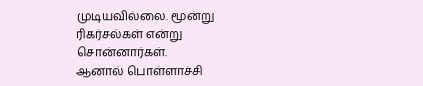முடியவில்லை. மூன்று ரிகர்சல்கள் என்று சொன்னார்கள்.
ஆனால் பொள்ளாச்சி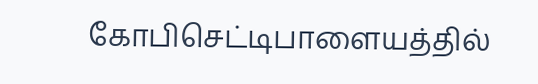கோபிசெட்டிபாளையத்தில்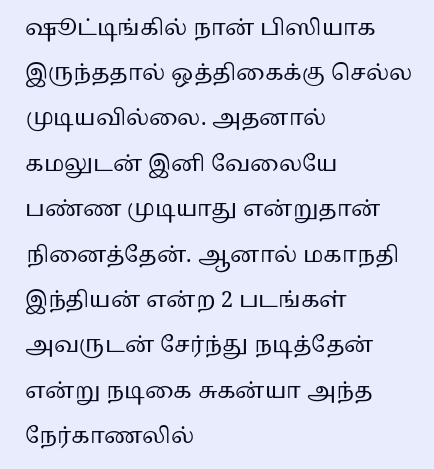ஷூட்டிங்கில் நான் பிஸியாக இருந்ததால் ஒத்திகைக்கு செல்ல முடியவில்லை. அதனால் கமலுடன் இனி வேலையே பண்ண முடியாது என்றுதான் நினைத்தேன். ஆனால் மகாநதி இந்தியன் என்ற 2 படங்கள் அவருடன் சேர்ந்து நடித்தேன் என்று நடிகை சுகன்யா அந்த நேர்காணலில்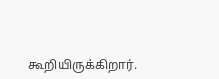கூறியிருக்கிறார்.